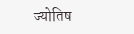ज्योतिष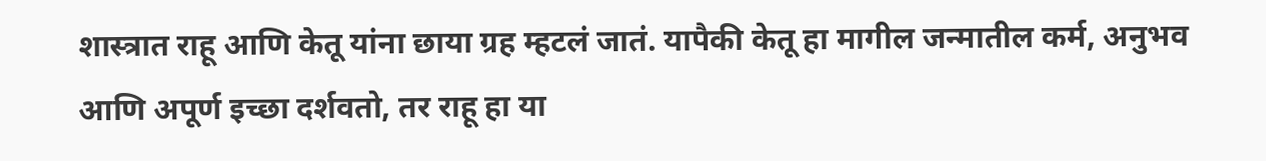शास्त्रात राहू आणि केतू यांना छाया ग्रह म्हटलं जातं. यापैकी केतू हा मागील जन्मातील कर्म, अनुभव आणि अपूर्ण इच्छा दर्शवतो, तर राहू हा या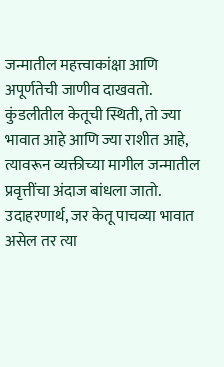जन्मातील महत्त्वाकांक्षा आणि अपूर्णतेची जाणीव दाखवतो. कुंडलीतील केतूची स्थिती, तो ज्या भावात आहे आणि ज्या राशीत आहे, त्यावरून व्यक्तीच्या मागील जन्मातील प्रवृत्तींचा अंदाज बांधला जातो.
उदाहरणार्थ, जर केतू पाचव्या भावात असेल तर त्या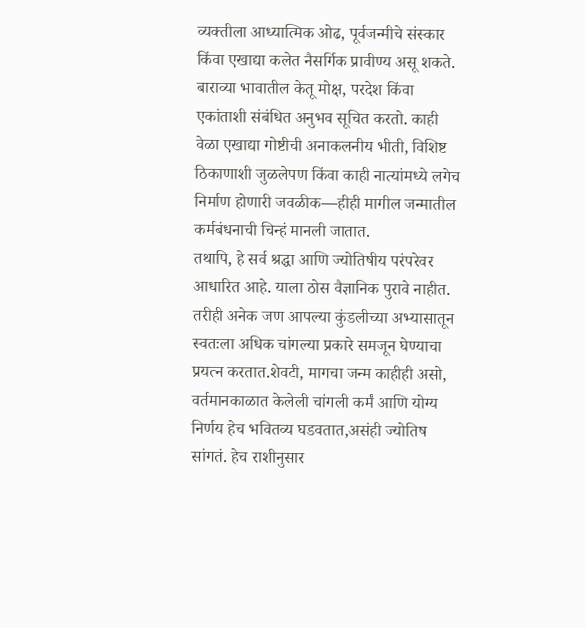व्यक्तीला आध्यात्मिक ओढ, पूर्वजन्मीचे संस्कार किंवा एखाद्या कलेत नैसर्गिक प्रावीण्य असू शकते. बाराव्या भावातील केतू मोक्ष, परदेश किंवा एकांताशी संबंधित अनुभव सूचित करतो. काही वेळा एखाद्या गोष्टीची अनाकलनीय भीती, विशिष्ट ठिकाणाशी जुळलेपण किंवा काही नात्यांमध्ये लगेच निर्माण होणारी जवळीक—हीही मागील जन्मातील कर्मबंधनाची चिन्हं मानली जातात.
तथापि, हे सर्व श्रद्धा आणि ज्योतिषीय परंपरेवर आधारित आहे. याला ठोस वैज्ञानिक पुरावे नाहीत. तरीही अनेक जण आपल्या कुंडलीच्या अभ्यासातून स्वतःला अधिक चांगल्या प्रकारे समजून घेण्याचा प्रयत्न करतात.शेवटी, मागचा जन्म काहीही असो, वर्तमानकाळात केलेली चांगली कर्मं आणि योग्य निर्णय हेच भवितव्य घडवतात,असंही ज्योतिष सांगतं. हेच राशीनुसार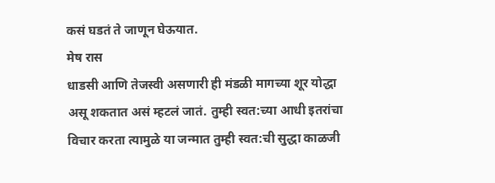कसं घडतं ते जाणून घेऊयात.
मेष रास
धाडसी आणि तेजस्वी असणारी ही मंडळी मागच्या शूर योद्धा असू शकतात असं म्हटलं जातं. तुम्ही स्वत:च्या आधी इतरांचा विचार करता त्यामुळे या जन्मात तुम्ही स्वत:ची सुद्धा काळजी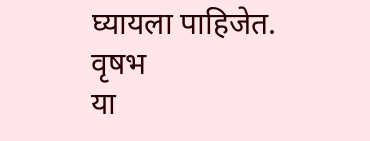घ्यायला पाहिजेत.
वृषभ
या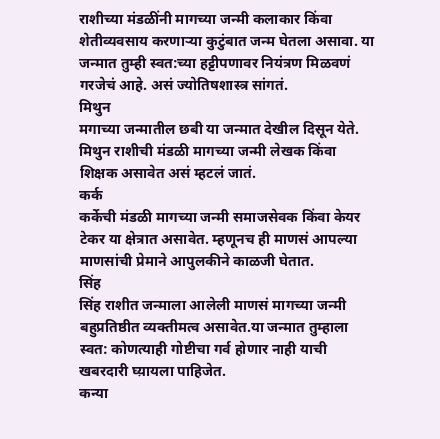राशीच्या मंडळींनी मागच्या जन्मी कलाकार किंवा शेतीव्यवसाय करणाऱ्या कुटुंबात जन्म घेतला असावा. या जन्मात तुम्ही स्वत:च्या हट्टीपणावर नियंत्रण मिळवणं गरजेचं आहे. असं ज्योतिषशास्त्र सांगतं.
मिथुन
मगाच्या जन्मातील छबी या जन्मात देखील दिसून येते. मिथुन राशीची मंडळी मागच्या जन्मी लेखक किंवा शिक्षक असावेत असं म्हटलं जातं.
कर्क
कर्केची मंडळी मागच्या जन्मी समाजसेवक किंवा केयर टेकर या क्षेत्रात असावेत. म्हणूनच ही माणसं आपल्या माणसांची प्रेमाने आपुलकीने काळजी घेतात.
सिंह
सिंह राशीत जन्माला आलेली माणसं मागच्या जन्मी बहुप्रतिष्ठीत व्यक्तीमत्व असावेत.या जन्मात तुम्हाला स्वत: कोणत्याही गोष्टीचा गर्व होणार नाही याची खबरदारी घ्य़ायला पाहिजेत.
कन्या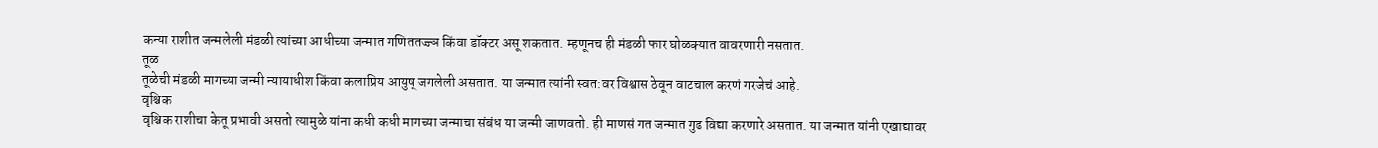कन्या राशीत जन्मलेली मंडळी त्यांच्या आधीच्या जन्मात गणिततज्ज्ञ किंवा डॉक्टर असू शकतात. म्हणूनच ही मंडळी फार घोळक्यात वावरणारी नसतात.
तूळ
तूळेची मंडळी मागच्या जन्मी न्यायाधीश किंवा कलाप्रिय आयुष् जगलेली असतात. या जन्मात त्यांनी स्वत:वर विश्वास ठेवून वाटचाल करणं गरजेचं आहे.
वृश्चिक
वृश्चिक राशीचा केतू प्रभावी असतो त्यामुळे यांना कधी कधी मागच्या जन्माचा संबंध या जन्मी जाणवतो. ही माणसं गत जन्मात गुढ विद्या करणारे असतात. या जन्मात यांनी एखाद्यावर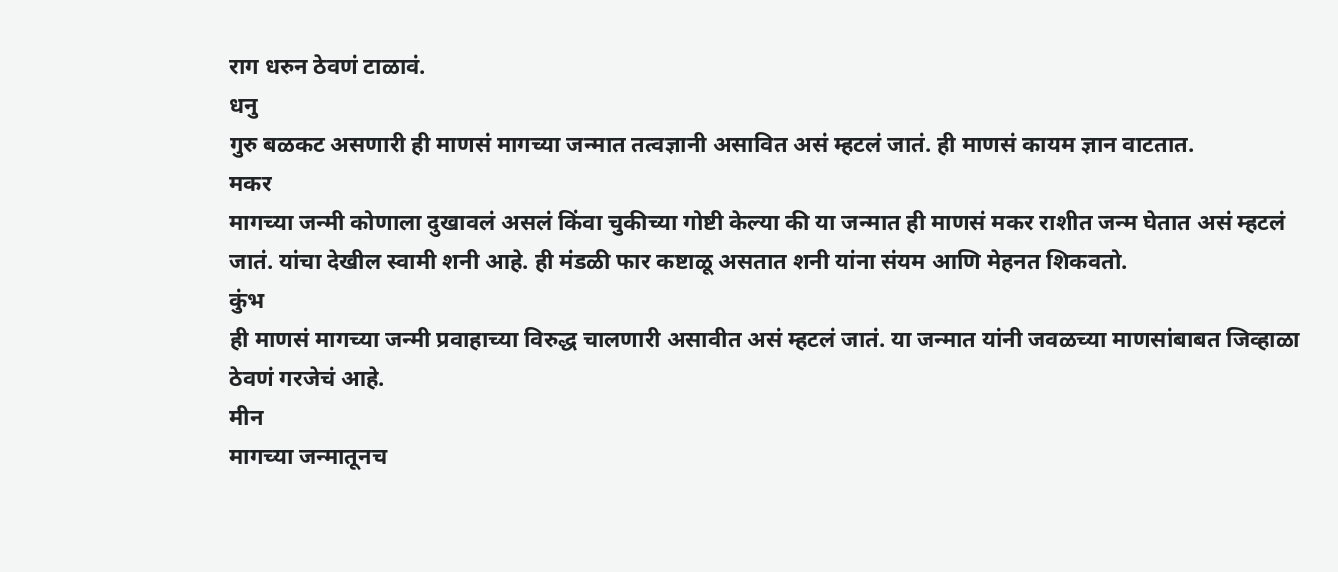राग धरुन ठेवणं टाळावं.
धनु
गुरु बळकट असणारी ही माणसं मागच्या जन्मात तत्वज्ञानी असावित असं म्हटलं जातं. ही माणसं कायम ज्ञान वाटतात.
मकर
मागच्या जन्मी कोणाला दुखावलं असलं किंवा चुकीच्या गोष्टी केल्या की या जन्मात ही माणसं मकर राशीत जन्म घेतात असं म्हटलं जातं. यांचा देखील स्वामी शनी आहे. ही मंडळी फार कष्टाळू असतात शनी यांना संयम आणि मेहनत शिकवतो.
कुंभ
ही माणसं मागच्या जन्मी प्रवाहाच्या विरुद्ध चालणारी असावीत असं म्हटलं जातं. या जन्मात यांनी जवळच्या माणसांबाबत जिव्हाळा ठेवणं गरजेचं आहे.
मीन
मागच्या जन्मातूनच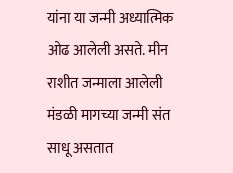यांना या जन्मी अध्यात्मिक ओढ आलेली असते. मीन राशीत जन्माला आलेली मंडळी मागच्या जन्मी संत साधू असतात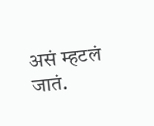असं म्हटलं जातं.